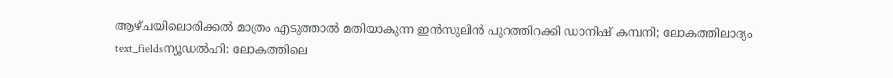ആഴ്ചയിലൊരിക്കൽ മാത്രം എടുത്താൽ മതിയാകുന്ന ഇൻസുലിൻ പുറത്തിറക്കി ഡാനിഷ് കമ്പനി; ലോകത്തിലാദ്യം
text_fieldsന്യൂഡൽഹി: ലോകത്തിലെ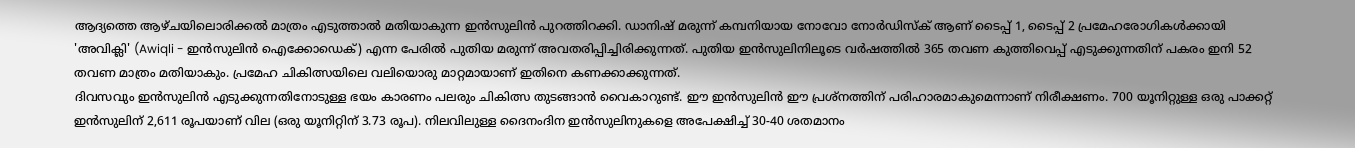ആദ്യത്തെ ആഴ്ചയിലൊരിക്കൽ മാത്രം എടുത്താൽ മതിയാകുന്ന ഇൻസുലിൻ പുറത്തിറക്കി. ഡാനിഷ് മരുന്ന് കമ്പനിയായ നോവോ നോർഡിസ്ക് ആണ് ടൈപ്പ് 1, ടൈപ്പ് 2 പ്രമേഹരോഗികൾക്കായി 'അവിക്ലി' (Awiqli - ഇൻസുലിൻ ഐക്കോഡെക്) എന്ന പേരിൽ പുതിയ മരുന്ന് അവതരിപ്പിച്ചിരിക്കുന്നത്. പുതിയ ഇൻസുലിനിലൂടെ വർഷത്തിൽ 365 തവണ കുത്തിവെപ്പ് എടുക്കുന്നതിന് പകരം ഇനി 52 തവണ മാത്രം മതിയാകും. പ്രമേഹ ചികിത്സയിലെ വലിയൊരു മാറ്റമായാണ് ഇതിനെ കണക്കാക്കുന്നത്.
ദിവസവും ഇൻസുലിൻ എടുക്കുന്നതിനോടുള്ള ഭയം കാരണം പലരും ചികിത്സ തുടങ്ങാൻ വൈകാറുണ്ട്. ഈ ഇൻസുലിൻ ഈ പ്രശ്നത്തിന് പരിഹാരമാകുമെന്നാണ് നിരീക്ഷണം. 700 യൂനിറ്റുള്ള ഒരു പാക്കറ്റ് ഇൻസുലിന് 2,611 രൂപയാണ് വില (ഒരു യൂനിറ്റിന് 3.73 രൂപ). നിലവിലുള്ള ദൈനംദിന ഇൻസുലിനുകളെ അപേക്ഷിച്ച് 30-40 ശതമാനം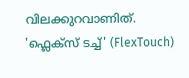വിലക്കുറവാണിത്. 'ഫ്ലെക്സ് ടച്ച്' (FlexTouch)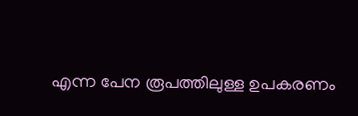എന്ന പേന രൂപത്തിലുള്ള ഉപകരണം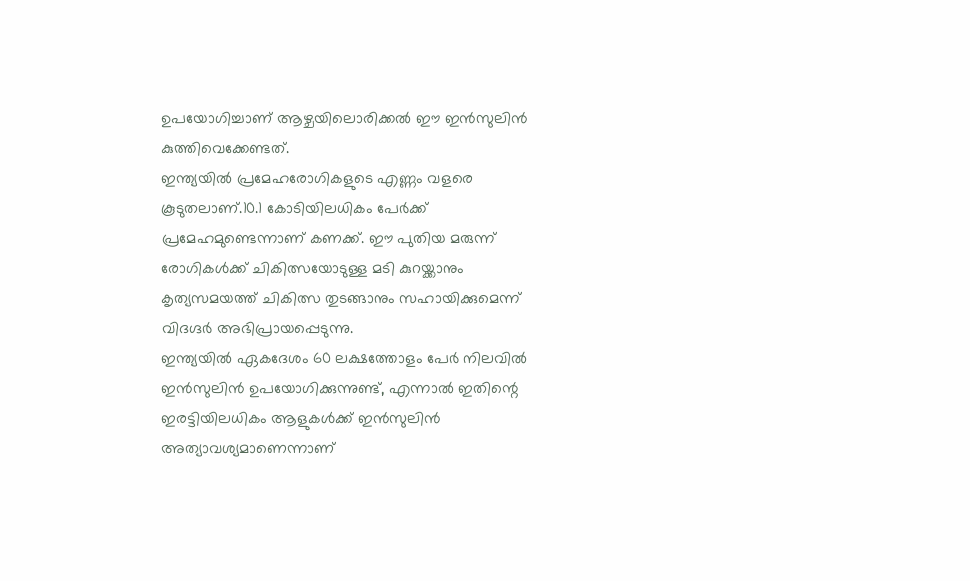ഉപയോഗിച്ചാണ് ആഴ്ചയിലൊരിക്കൽ ഈ ഇൻസുലിൻ കുത്തിവെക്കേണ്ടത്.
ഇന്ത്യയിൽ പ്രമേഹരോഗികളുടെ എണ്ണം വളരെ കൂടുതലാണ്.10.1 കോടിയിലധികം പേർക്ക് പ്രമേഹമുണ്ടെന്നാണ് കണക്ക്. ഈ പുതിയ മരുന്ന് രോഗികൾക്ക് ചികിത്സയോടുള്ള മടി കുറയ്ക്കാനും കൃത്യസമയത്ത് ചികിത്സ തുടങ്ങാനും സഹായിക്കുമെന്ന് വിദഗ്ദർ അഭിപ്രായപ്പെടുന്നു.
ഇന്ത്യയിൽ ഏകദേശം 60 ലക്ഷത്തോളം പേർ നിലവിൽ ഇൻസുലിൻ ഉപയോഗിക്കുന്നുണ്ട്, എന്നാൽ ഇതിന്റെ ഇരട്ടിയിലധികം ആളുകൾക്ക് ഇൻസുലിൻ അത്യാവശ്യമാണെന്നാണ്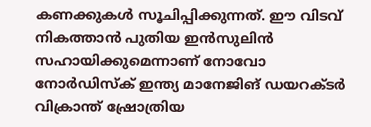കണക്കുകൾ സൂചിപ്പിക്കുന്നത്. ഈ വിടവ് നികത്താൻ പുതിയ ഇൻസുലിൻ സഹായിക്കുമെന്നാണ് നോവോ നോർഡിസ്ക് ഇന്ത്യ മാനേജിങ് ഡയറക്ടർ വിക്രാന്ത് ഷ്രോത്രിയ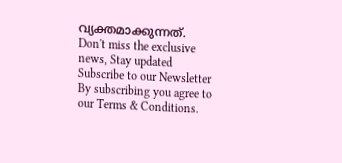വ്യക്തമാക്കുന്നത്.
Don't miss the exclusive news, Stay updated
Subscribe to our Newsletter
By subscribing you agree to our Terms & Conditions.